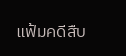แฟ้มคดีสืบ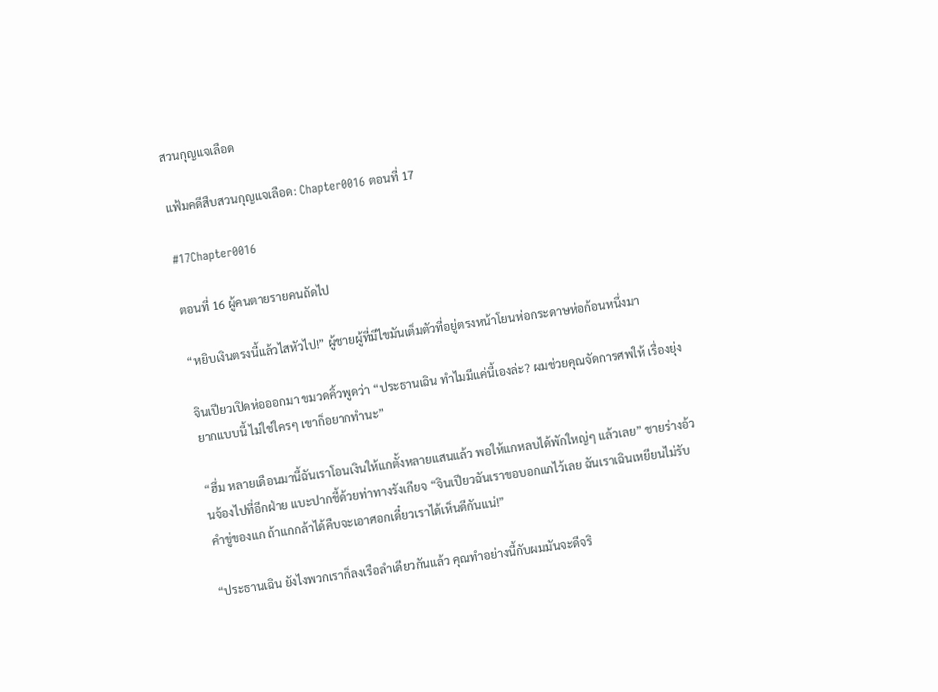สวนกุญแจเลือด

แฟ้มคดีสืบสวนกุญแจเลือด: Chapter0016 ตอนที่ 17

#17Chapter0016

ตอนที่ 16 ผู้คนตายรายคนถัดไป

“หยิบเงินตรงนี้แล้วไสหัวไป!” ผู้ชายผู้ที่มีไขมันเต็มตัวที่อยู่ตรงหน้าโยนห่อกระดาษห่อก้อนหนึ่งมา

จินเปียวเปิดห่อออกมา ขมวดคิ้วพูดว่า “ประธานเฉิน ทำไมมีแค่นี้เองล่ะ? ผมช่วยคุณจัดการศพให้ เรื่องยุ่งยากแบบนี้ ไม่ใช่ใครๆ เขาก็อยากทำนะ”

“ฮึ่ม หลายเดือนมานี้ฉันเราโอนเงินให้แกตั้งหลายแสนแล้ว พอให้แกหลบได้พักใหญ่ๆ แล้วเลย” ชายร่างอ้วนจ้องไปที่อีกฝ่าย แบะปากชี้ด้วยท่าทางรังเกียจ “จินเปียวฉันเราขอบอกแกไว้เลย ฉันเราเฉินเหยียนไม่รับคำขู่ของแก ถ้าแกกล้าได้คืบจะเอาศอกเดี๋ยวเราได้เห็นดีกันแน่!”

“ประธานเฉิน ยังไงพวกเราก็ลงเรือลำเดียวกันแล้ว คุณทำอย่างนี้กับผมมันจะดีจริ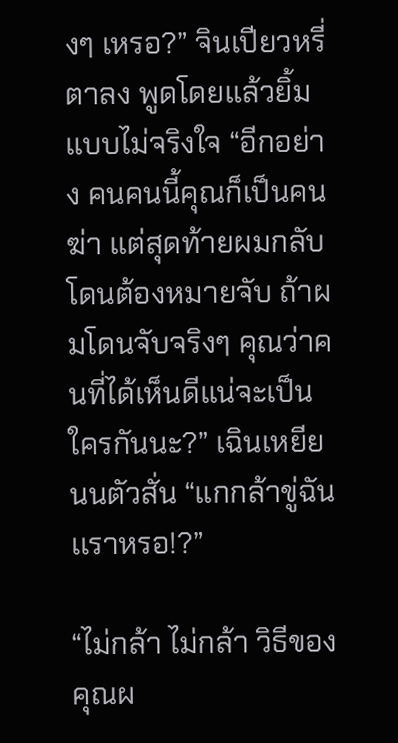งๆ เหรอ?” จินเปียวหรี่ตาลง พูดโดยแล้วยิ้มแบบไม่จริงใจ “อีกอย่าง คนคนนี้คุณก็เป็นคนฆ่า แต่สุดท้ายผมกลับโดนต้องหมายจับ ถ้าผมโดนจับจริงๆ คุณว่าคนที่ได้เห็นดีแน่จะเป็นใครกันนะ?” เฉินเหยียนนตัวสั่น “แกกล้าขู่ฉันเเราหรอ!?”

“ไม่กล้า ไม่กล้า วิธีของคุณผ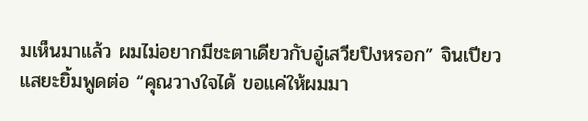มเห็นมาแล้ว ผมไม่อยากมีชะตาเดียวกับอู๋เสวียปิงหรอก” จินเปียวแสยะยิ้มพูดต่อ “คุณวางใจได้ ขอแค่ให้ผมมา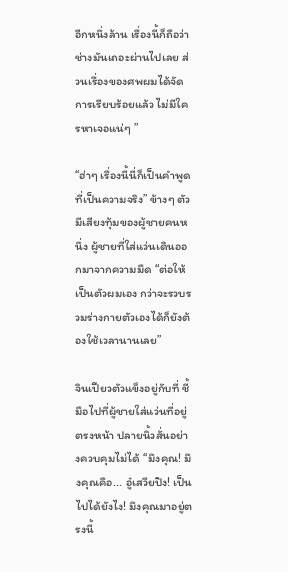อีกหนึ่งล้าน เรื่องนี้ก็ถือว่าช่างมันเถอะผ่านไปเลย ส่วนเรื่องของศพผมได้จัดการเรียบร้อยแล้ว ไม่มีใครหาเจอแน่ๆ ”

“ฮ่าๆ เรื่องนี้นี่ก็เป็นคำพูดที่เป็นความจริง” ข้างๆ ตัวมีเสียงทุ้มของผู้ชายคนหนึ่ง ผู้ชายที่ใส่แว่นเดินออกมาจากความมืด “ต่อให้เป็นตัวผมเอง กว่าจะรวบรวมร่างกายตัวเองได้ก็ยังต้องใช้เวลานานเลย”

จินเปียวตัวแข็งอยู่กับที่ ชี้มือไปที่ผู้ชายใส่แว่นที่อยู่ตรงหน้า ปลายนิ้วสั่นอย่างควบคุมไม่ได้ “มึงคุณ! มึงคุณคือ... อู๋เสวียปิง! เป็นไปได้ยังไง! มึงคุณมาอยู่ตรงนี้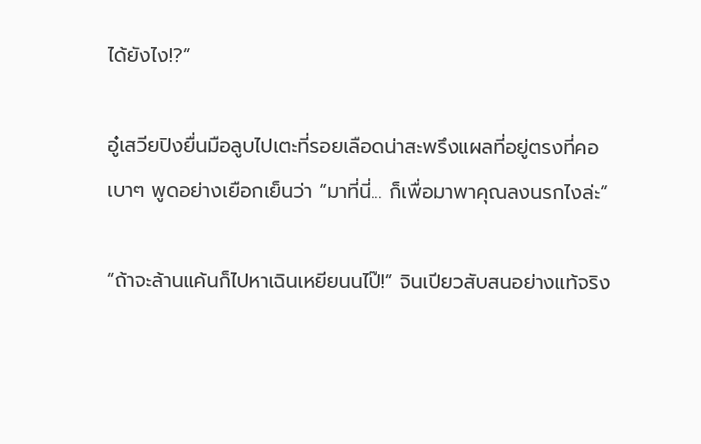ได้ยังไง!?”

อู๋เสวียปิงยื่นมือลูบไปเตะที่รอยเลือดน่าสะพรึงแผลที่อยู่ตรงที่คอเบาๆ พูดอย่างเยือกเย็นว่า “มาที่นี่... ก็เพื่อมาพาคุณลงนรกไงล่ะ”

“ถ้าจะล้านแค้นก็ไปหาเฉินเหยียนนไป๊!” จินเปียวสับสนอย่างแท้จริง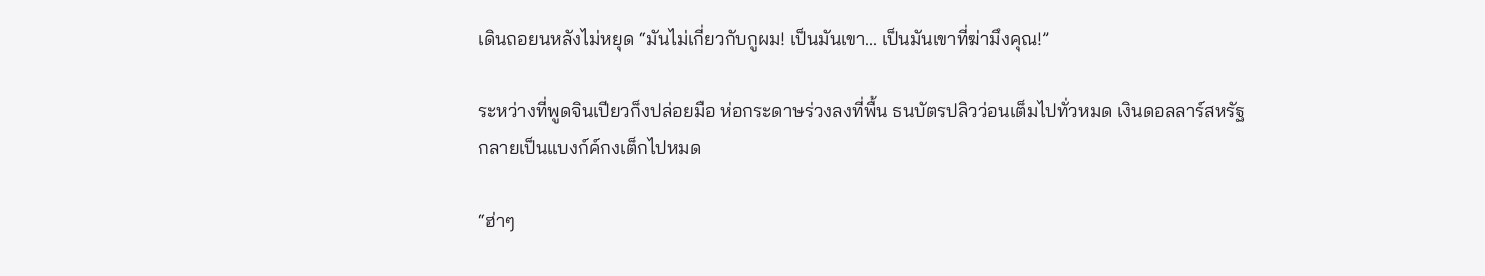เดินถอยนหลังไม่หยุด “มันไม่เกี่ยวกับกูผม! เป็นมันเขา... เป็นมันเขาที่ฆ่ามึงคุณ!”

ระหว่างที่พูดจินเปียวก็งปล่อยมือ ห่อกระดาษร่วงลงที่พื้น ธนบัตรปลิวว่อนเต็มไปทั่วหมด เงินดอลลาร์สหรัฐกลายเป็นแบงก์ค์กงเต็กไปหมด

“ฮ่าๆ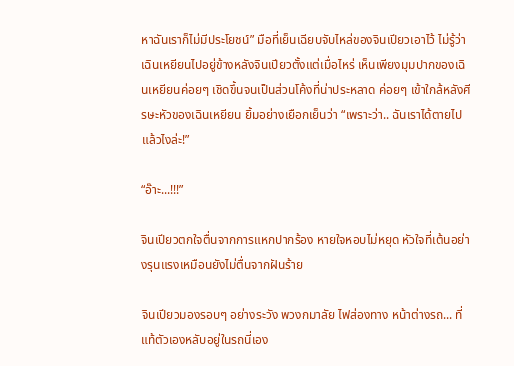หาฉันเราก็ไม่มีประโยชน์” มือที่เย็นเฉียบจับไหล่ของจินเปียวเอาไว้ ไม่รู้ว่าเฉินเหยียนไปอยู่ข้างหลังจินเปียวตั้งแต่เมื่อไหร่ เห็นเพียงมุมปากของเฉินเหยียนค่อยๆ เชิดขึ้นจนเป็นส่วนโค้งที่น่าประหลาด ค่อยๆ เข้าใกล้หลังศีรษะหัวของเฉินเหยียน ยิ้มอย่างเยือกเย็นว่า “เพราะว่า.. ฉันเราได้ตายไปแล้วไงล่ะ!”

“อ๊าะ...!!!”

จินเปียวตกใจตื่นจากการแหกปากร้อง หายใจหอบไม่หยุด หัวใจที่เต้นอย่างรุนแรงเหมือนยังไม่ตื่นจากฝันร้าย

จินเปียวมองรอบๆ อย่างระวัง พวงกมาลัย ไฟส่องทาง หน้าต่างรถ... ที่แท้ตัวเองหลับอยู่ในรถนี่เอง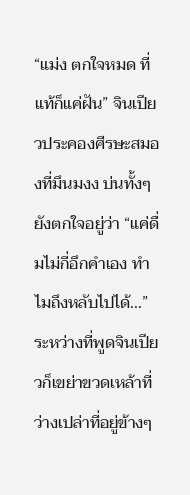“แม่ง ตกใจหมด ที่แท้ก็แค่ฝัน” จินเปียวประคองศีรษะสมองที่มึนมงง บ่นทั้งๆ ยังตกใจอยู่ว่า “แค่ดื่มไม่กี่อึกคำเอง ทำไมถึงหลับไปได้...” ระหว่างที่พูดจินเปียวก็เขย่าขวดเหล้าที่ว่างเปล่าที่อยู่ข้างๆ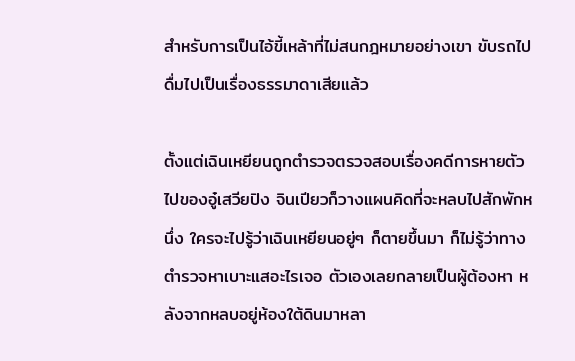สำหรับการเป็นไอ้ขี้เหล้าที่ไม่สนกฎหมายอย่างเขา ขับรถไปดื่มไปเป็นเรื่องธรรมาดาเสียแล้ว

ตั้งแต่เฉินเหยียนถูกตำรวจตรวจสอบเรื่องคดีการหายตัวไปของอู๋เสวียปิง จินเปียวก็วางแผนคิดที่จะหลบไปสักพักหนึ่ง ใครจะไปรู้ว่าเฉินเหยียนอยู่ๆ ก็ตายขึ้นมา ก็ไม่รู้ว่าทางตำรวจหาเบาะแสอะไรเจอ ตัวเองเลยกลายเป็นผู้ต้องหา หลังจากหลบอยู่ห้องใต้ดินมาหลา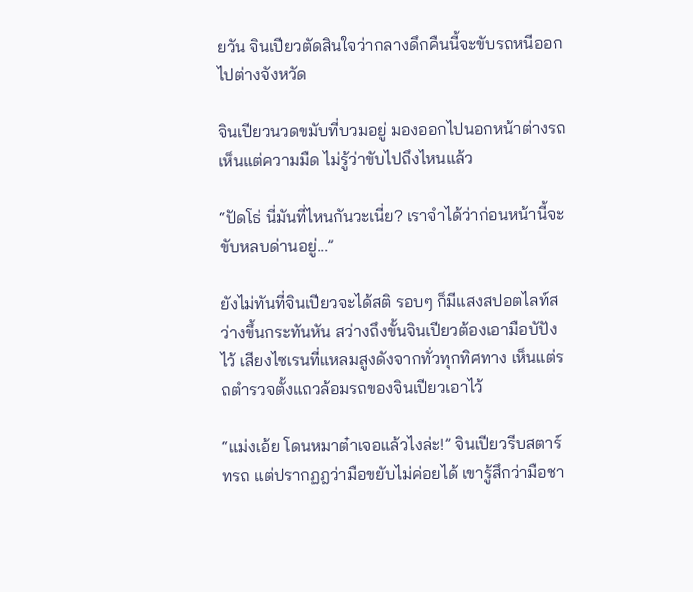ยวัน จินเปียวตัดสินใจว่ากลางดึกคืนนี้จะขับรถหนีออกไปต่างจังหวัด

จินเปียวนวดขมับที่บวมอยู่ มองออกไปนอกหน้าต่างรถ เห็นแต่ความมืด ไม่รู้ว่าขับไปถึงไหนแล้ว

“ปัดโธ่ นี่มันที่ไหนกันวะเนี่ย? เราจำได้ว่าก่อนหน้านี้จะขับหลบด่านอยู่...”

ยังไม่ทันที่จินเปียวจะได้สติ รอบๆ ก็มีแสงสปอตไลท์สว่างขึ้นกระทันหัน สว่างถึงขั้นจินเปียวต้องเอามือบัปังไว้ เสียงไซเรนที่แหลมสูงดังจากทั่วทุกทิศทาง เห็นแต่รถตำรวจตั้งแถวล้อมรถของจินเปียวเอาไว้

“แม่งเอ้ย โดนหมาต๋าเจอแล้วไงล่ะ!” จินเปียวรีบสตาร์ทรถ แต่ปรากฏฎว่ามือขยับไม่ค่อยได้ เขารู้สึกว่ามือชา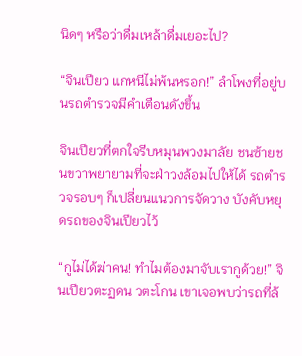นิดๆ หรือว่าดื่มเหล้าดื่มเยอะไป?

“จินเปียว แกหนีไม่พ้นหรอก!” ลำโพงที่อยู่บนรถตำรวจมีคำเตือนดังขึ้น

จินเปียวที่ตกใจรีบหมุนพวงมาลัย ชนซ้ายชนขวาพยายามที่จะฝ่าวงล้อมไปให้ได้ รถตำรวจรอบๆ ก็เปลี่ยนแนวการจัดวาง บังคับหยุดรถของจินเปียวไว้

“กูไม่ได้ฆ่าคน! ทำไมต้องมาจับเรากูด้วย!” จินเปียวตะฏดน วตะโกน เขาเจอพบว่ารถที่ล้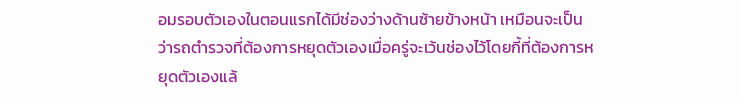อมรอบตัวเองในตอนแรกได้มีช่องว่างด้านซ้ายข้างหน้า เหมือนจะเป็นว่ารถตำรวจที่ต้องการหยุดตัวเองเมื่อครู่จะเว้นช่องไว้โดยกี้ที่ต้องการหยุดตัวเองแล้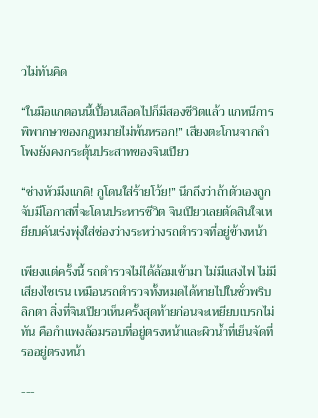วไม่ทันคิด

“ในมือแกตอนนี้เปื้อนเลือดไปก็มีสองชีวิตแล้ว แกหนีการพิพากษาของกฎหมายไม่พ้นหรอก!” เสียงตะโกนจากลำโพงยังคงกระตุ้นประสาทของจินเปียว

“ช่างหัวมึงแกดิ! กูโดนใส่ร้ายโว้ย!” นึกถึงว่าถ้าตัวเองถูกจับมีโอกาสที่จะโดนประหารชีวิต จินเปียวเลยตัดสินใจเหยียบคันเร่งพุ่งใส่ช่องว่างระหว่างรถตำรวจที่อยู่ข้างหน้า

เพียงแต่ครั้งนี้ รถตำรวจไม่ได้ล้อมเข้ามา ไม่มีแสงไฟ ไม่มีเสียงไซเรน เหมือนรถตำรวจทั้งหมดได้หายไปในชั่วพริบลิกตา สิ่งที่จินเปียวเห็นครั้งสุดท้ายก่อนจะเหยียบเบรกไม่ทัน คือกำแพงล้อมรอบที่อยู่ตรงหน้าและผิวน้ำที่เย็นจัดที่รออยู่ตรงหน้า

---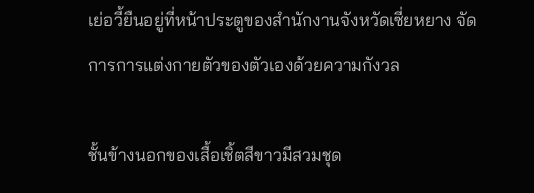เย่อวี้ยืนอยู่ที่หน้าประตูของสำนักงานจังหวัดเซี่ยหยาง จัดการการแต่งกายตัวของตัวเองด้วยความกังวล

ชั้นข้างนอกของเสื้อเชิ้ตสีขาวมีสวมชุด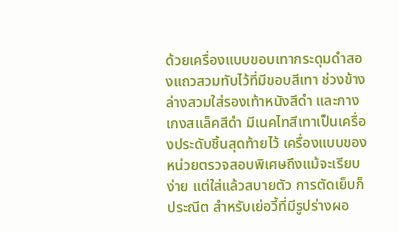ด้วยเครื่องแบบขอบเทากระดุมดำสองแถวสวมทับไว้ที่มีขอบสีเทา ช่วงข้างล่างสวมใส่รองเท้าหนังสีดำ และกางเกงสแล็คสีดำ มีเนคไทสีเทาเป็นเครื่องประดับชิ้นสุดท้ายไว้ เครื่องแบบของหน่วยตรวจสอบพิเศษถึงแม้จะเรียบง่าย แต่ใส่แล้วสบายตัว การตัดเย็บก็ประณีต สำหรับเย่อวี้ที่มีรูปร่างผอ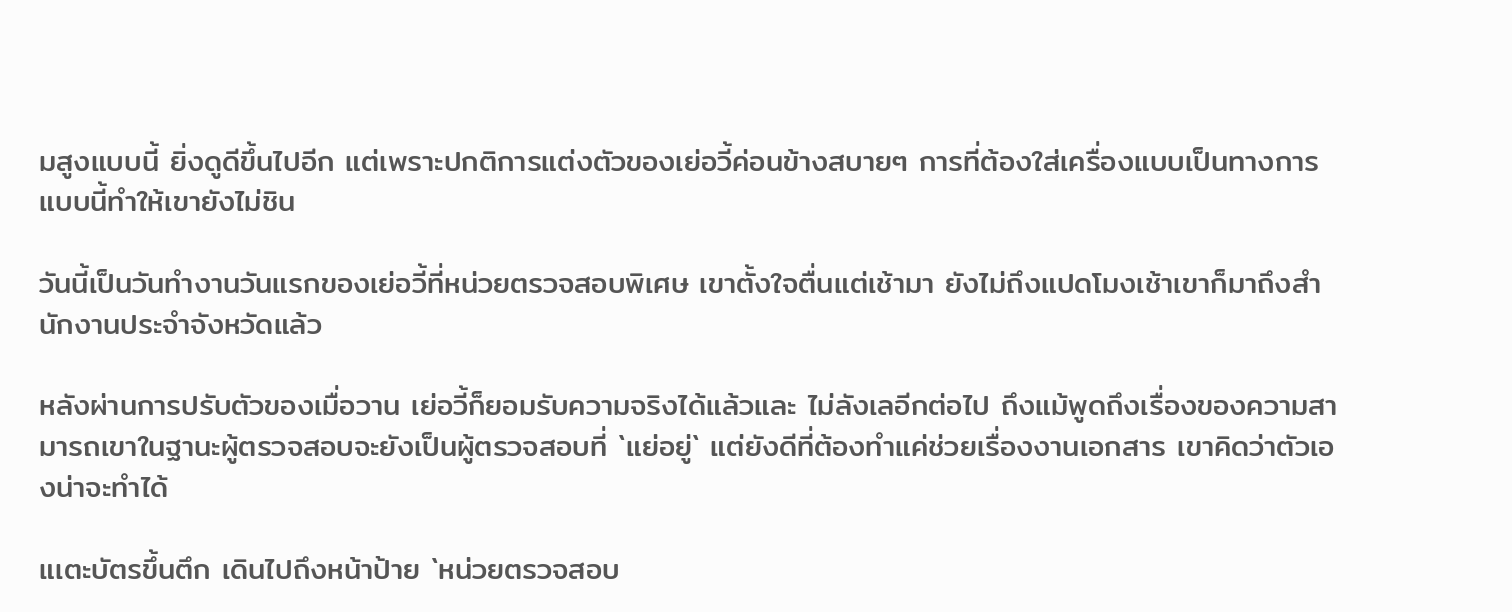มสูงแบบนี้ ยิ่งดูดีขึ้นไปอีก แต่เพราะปกติการแต่งตัวของเย่อวี้ค่อนข้างสบายๆ การที่ต้องใส่เครื่องแบบเป็นทางการแบบนี้ทำให้เขายังไม่ชิน

วันนี้เป็นวันทำงานวันแรกของเย่อวี้ที่หน่วยตรวจสอบพิเศษ เขาตั้งใจตื่นแต่เช้ามา ยังไม่ถึงแปดโมงเช้าเขาก็มาถึงสำนักงานประจำจังหวัดแล้ว

หลังผ่านการปรับตัวของเมื่อวาน เย่อวี้ก็ยอมรับความจริงได้แล้วและ ไม่ลังเลอีกต่อไป ถึงแม้พูดถึงเรื่องของความสามารถเขาในฐานะผู้ตรวจสอบจะยังเป็นผู้ตรวจสอบที่ `แย่อยู่` แต่ยังดีที่ต้องทำแค่ช่วยเรื่องงานเอกสาร เขาคิดว่าตัวเองน่าจะทำได้

แเตะบัตรขึ้นตึก เดินไปถึงหน้าป้าย `หน่วยตรวจสอบ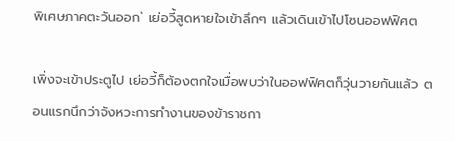พิเศษภาคตะวันออก` เย่อวี้สูดหายใจเข้าลึกๆ แล้วเดินเข้าไปโซนออฟฟิศต

เพิ่งจะเข้าประตูไป เย่อวี้ก็ต้องตกใจเมื่อพบว่าในออฟฟิศตก็วุ่นวายกันแล้ว ตอนแรกนึกว่าจังหวะการทำงานของข้าราชกา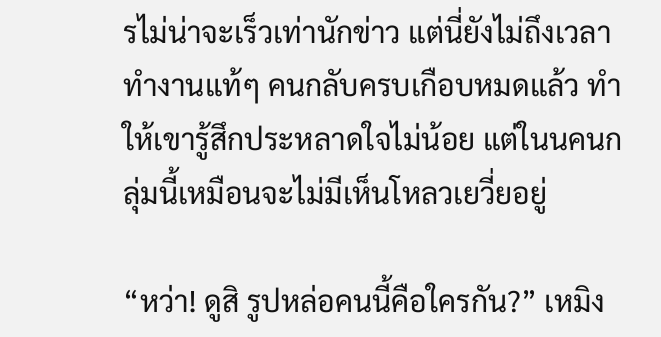รไม่น่าจะเร็วเท่านักข่าว แต่นี่ยังไม่ถึงเวลาทำงานแท้ๆ คนกลับครบเกือบหมดแล้ว ทำให้เขารู้สึกประหลาดใจไม่น้อย แต่ในนคนกลุ่มนี้เหมือนจะไม่มีเห็นโหลวเยวี่ยอยู่

“หว่า! ดูสิ รูปหล่อคนนี้คือใครกัน?” เหมิง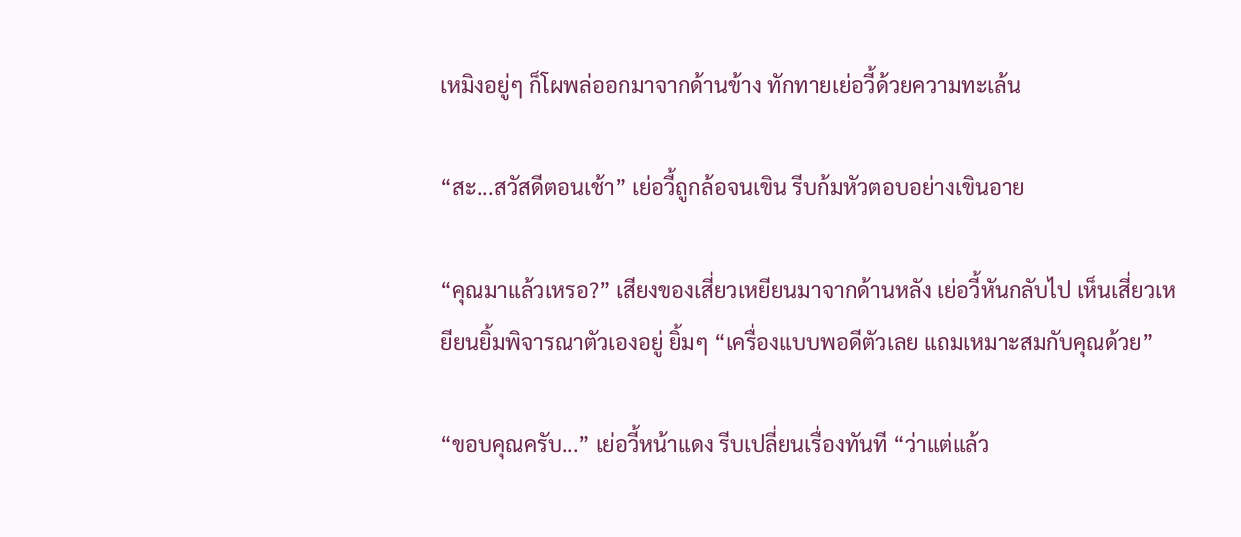เหมิงอยู่ๆ ก็โผพล่ออกมาจากด้านข้าง ทักทายเย่อวี้ด้วยความทะเล้น

“สะ...สวัสดีตอนเช้า” เย่อวี้ถูกล้อจนเขิน รีบก้มหัวตอบอย่างเขินอาย

“คุณมาแล้วเหรอ?” เสียงของเสี่ยวเหยียนมาจากด้านหลัง เย่อวี้หันกลับไป เห็นเสี่ยวเหยียนยิ้มพิจารณาตัวเองอยู่ ยิ้มๆ “เครื่องแบบพอดีตัวเลย แถมเหมาะสมกับคุณด้วย”

“ขอบคุณครับ...” เย่อวี้หน้าแดง รีบเปลี่ยนเรื่องทันที “ว่าแต่แล้ว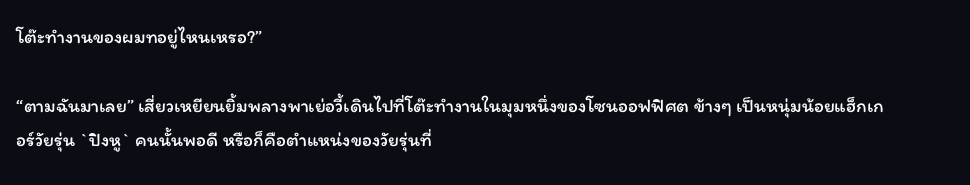โต๊ะทำงานของผมทอยู่ไหนเหรอ?”

“ตามฉันมาเลย” เสี่ยวเหยียนยิ้มพลางพาเย่อวี้เดินไปที่โต๊ะทำงานในมุมหนึ่งของโซนออฟฟิศต ข้างๆ เป็นหนุ่มน้อยแฮ็กเกอร์วัยรุ่น `ปิงหู` คนนั้นพอดี หรือก็คือตำแหน่งของวัยรุ่นที่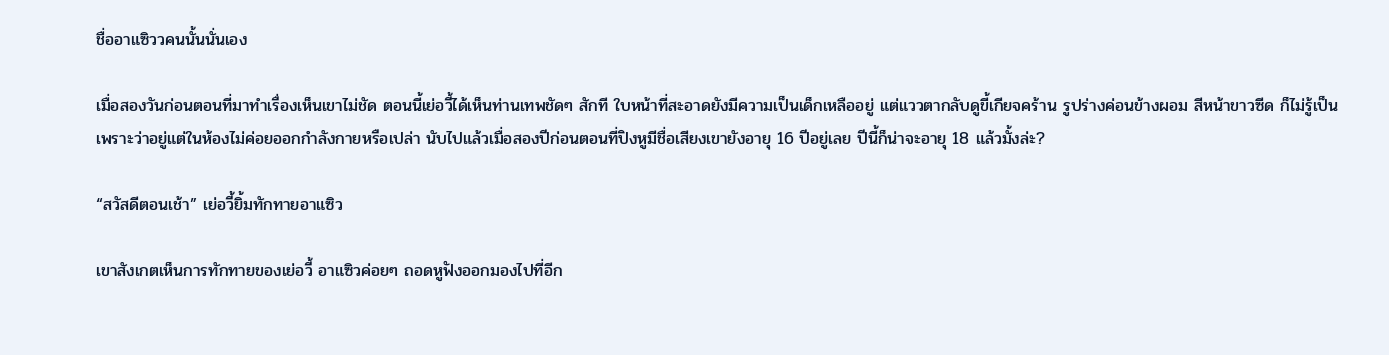ชื่ออาแซิววคนนั้นนั่นเอง

เมื่อสองวันก่อนตอนที่มาทำเรื่องเห็นเขาไม่ชัด ตอนนี้เย่อวี้ได้เห็นท่านเทพชัดๆ สักที ใบหน้าที่สะอาดยังมีความเป็นเด็กเหลืออยู่ แต่แววตากลับดูขี้เกียจคร้าน รูปร่างค่อนข้างผอม สีหน้าขาวซีด ก็ไม่รู้เป็นเพราะว่าอยู่แต่ในห้องไม่ค่อยออกกำลังกายหรือเปล่า นับไปแล้วเมื่อสองปีก่อนตอนที่ปิงหูมีชื่อเสียงเขายังอายุ 16 ปีอยู่เลย ปีนี้ก็น่าจะอายุ 18 แล้วมั้งล่ะ?

“สวัสดีตอนเช้า” เย่อวี้ยิ้มทักทายอาแซิว

เขาสังเกตเห็นการทักทายของเย่อวี้ อาแซิวค่อยๆ ถอดหูฟังออกมองไปที่อีก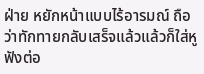ฝ่าย หยักหน้าแบบไร้อารมณ์ ถือว่าทักทายกลับเสร็จแล้วแล้วก็ใส่หูฟังต่อ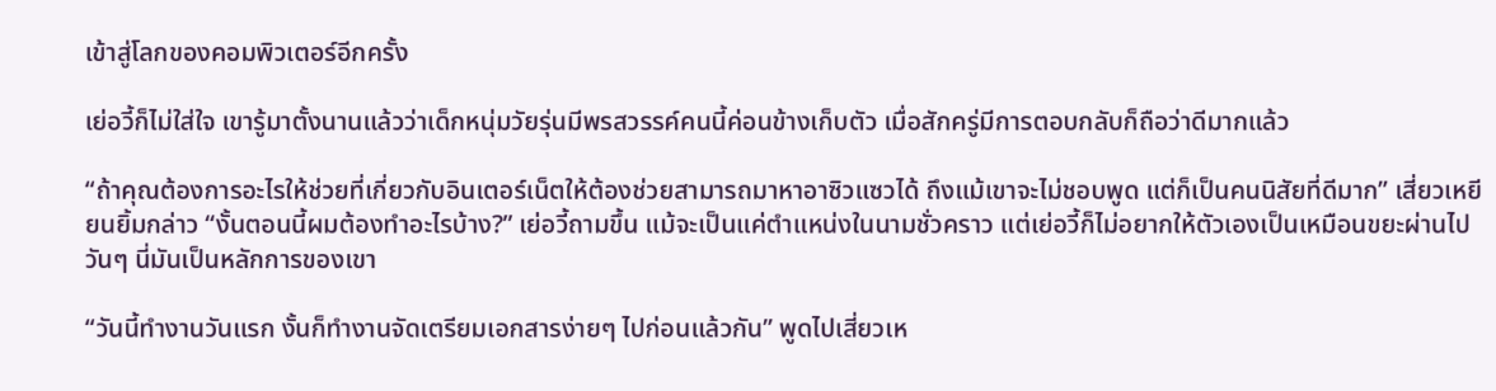เข้าสู่โลกของคอมพิวเตอร์อีกครั้ง

เย่อวี้ก็ไม่ใส่ใจ เขารู้มาตั้งนานแล้วว่าเด็กหนุ่มวัยรุ่นมีพรสวรรค์คนนี้ค่อนข้างเก็บตัว เมื่อสักครู่มีการตอบกลับก็ถือว่าดีมากแล้ว

“ถ้าคุณต้องการอะไรให้ช่วยที่เกี่ยวกับอินเตอร์เน็ตให้ต้องช่วยสามารถมาหาอาซิวแซวได้ ถึงแม้เขาจะไม่ชอบพูด แต่ก็เป็นคนนิสัยที่ดีมาก” เสี่ยวเหยียนยิ้มกล่าว “งั้นตอนนี้ผมต้องทำอะไรบ้าง?” เย่อวี้ถามขึ้น แม้จะเป็นแค่ตำแหน่งในนามชั่วคราว แต่เย่อวี้ก็ไม่อยากให้ตัวเองเป็นเหมือนขยะผ่านไปวันๆ นี่มันเป็นหลักการของเขา

“วันนี้ทำงานวันแรก งั้นก็ทำงานจัดเตรียมเอกสารง่ายๆ ไปก่อนแล้วกัน” พูดไปเสี่ยวเห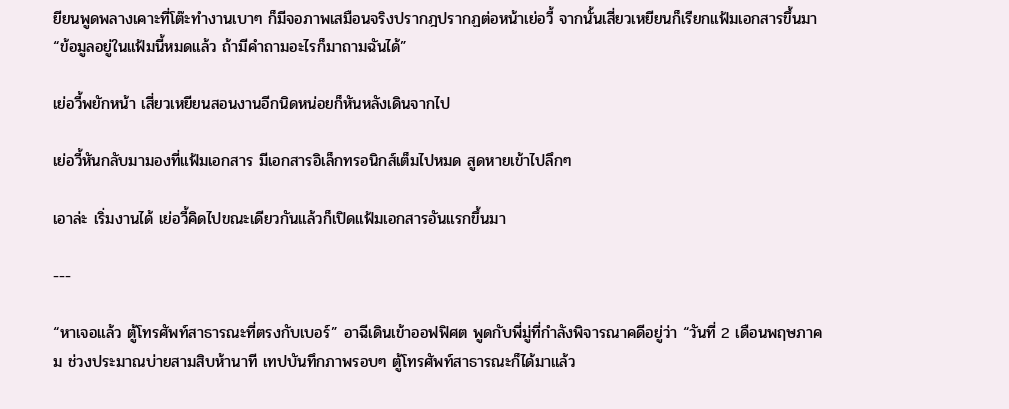ยียนพูดพลางเคาะที่โต๊ะทำงานเบาๆ ก็มีจอภาพเสมือนจริงปรากฎปรากฏต่อหน้าเย่อวี้ จากนั้นเสี่ยวเหยียนก็เรียกแฟ้มเอกสารขึ้นมา “ข้อมูลอยู่ในแฟ้มนี้หมดแล้ว ถ้ามีคำถามอะไรก็มาถามฉันได้”

เย่อวี้พยักหน้า เสี่ยวเหยียนสอนงานอีกนิดหน่อยก็หันหลังเดินจากไป

เย่อวี้หันกลับมามองที่แฟ้มเอกสาร มีเอกสารอิเล็กทรอนิกส์เต็มไปหมด สูดหายเข้าไปลึกๆ

เอาล่ะ เริ่มงานได้ เย่อวี้คิดไปขณะเดียวกันแล้วก็เปิดแฟ้มเอกสารอันแรกขึ้นมา

---

“หาเจอแล้ว ตู้โทรศัพท์สาธารณะที่ตรงกับเบอร์” อาฉีเดินเข้าออฟฟิศต พูดกับพี่มู่ที่กำลังพิจารณาคดีอยู่ว่า “วันที่ 2 เดือนพฤษภาคม ช่วงประมาณบ่ายสามสิบห้านาที เทปบันทึกภาพรอบๆ ตู้โทรศัพท์สาธารณะก็ได้มาแล้ว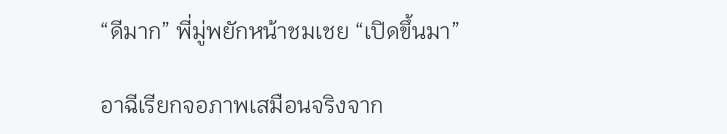“ดีมาก” พี่มู่พยักหน้าชมเชย “เปิดขึ้นมา”

อาฉีเรียกจอภาพเสมือนจริงจาก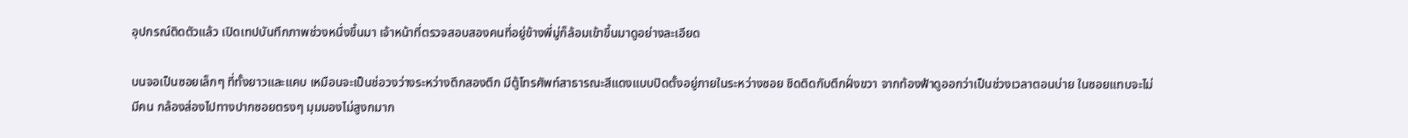อุปกรณ์ติดตัวแล้ว เปิดเทปบันทึกภาพช่วงหนึ่งขึ้นมา เจ้าหน้าที่ตรวจสอบสองคนที่อยู่ข้างพี่มู่ก็ล้อมเข้าขึ้นมาดูอย่างละเอียด

บนจอเป็นซอยเล็กๆ ที่ทั้งยาวและแคบ เหมือนจะเป็นช่อวงว่างระหว่างตึกสองตึก มีตู้โทรศัพท์สาธารณะสีแดงแบบปิดตั้งอยู่ภายในระหว่างซอย ชิดติดกับตึกฝั่งขวา จากท้องฟ้าดูออกว่าเป็นช่วงเวลาตอนบ่าย ในซอยแทบจะไม่มีคน กล้องส่องไปทางปากซอยตรงๆ มุมมองไม่สูงกมาก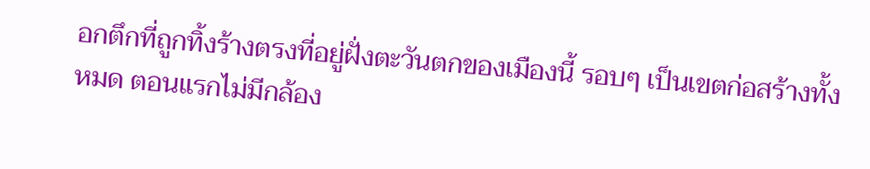อกตึกที่ถูกทิ้งร้างตรงที่อยู่ฝั่งตะวันตกของเมืองนี้ รอบๆ เป็นเขตก่อสร้างทั้งหมด ตอนแรกไม่มีกล้อง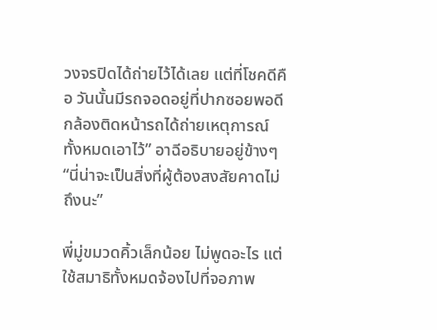วงจรปิดได้ถ่ายไว้ได้เลย แต่ที่โชคดีคือ วันนั้นมีรถจอดอยู่ที่ปากซอยพอดี กล้องติดหน้ารถได้ถ่ายเหตุการณ์ทั้งหมดเอาไว้” อาฉีอธิบายอยู่ข้างๆ “นี่น่าจะเป็นสิ่งที่ผู้ต้องสงสัยคาดไม่ถึงนะ”

พี่มู่ขมวดคิ้วเล็กน้อย ไม่พูดอะไร แต่ใช้สมาธิทั้งหมดจ้องไปที่จอภาพ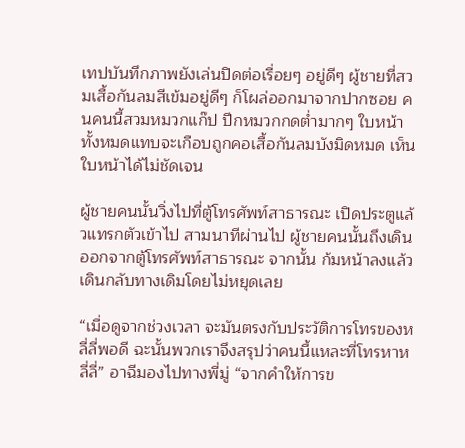เทปบันทึกภาพยังเล่นปิดต่อเรื่อยๆ อยู่ดีๆ ผู้ชายที่สวมเสื้อกันลมสีเข้มอยู่ดีๆ ก็โผล่ออกมาจากปากซอย คนคนนี้สวมหมวกแก๊ป ปีกหมวกกดต่ำมากๆ ใบหน้าทั้งหมดแทบจะเกือบถูกคอเสื้อกันลมบังมิดหมด เห็นใบหน้าได้ไม่ชัดเจน

ผู้ชายคนนั้นวิ่งไปที่ตู้โทรศัพท์สาธารณะ เปิดประตูแล้วแทรกตัวเข้าไป สามนาทีผ่านไป ผู้ชายคนนั้นถึงเดินออกจากตู้โทรศัพท์สาธารณะ จากนั้น ก้มหน้าลงแล้วเดินกลับทางเดิมโดยไม่หยุดเลย

“เมื่อดูจากช่วงเวลา จะมันตรงกับประวัติการโทรของหลี่ลี่พอดี ฉะนั้นพวกเราจึงสรุปว่าคนนี้แหละที่โทรหาหลี่ลี่” อาฉีมองไปทางพี่มู่ “จากคำให้การข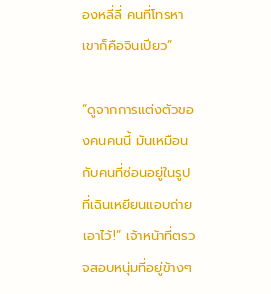องหลี่ลี่ คนที่โทรหาเขาก็คือจินเปียว”

“ดูจากการแต่งตัวของคนคนนี้ มันเหมือนกับคนที่ซ่อนอยู่ในรูปที่เฉินเหยียนแอบถ่ายเอาไว้!” เจ้าหน้าที่ตรวจสอบหนุ่มที่อยู่ข้างๆ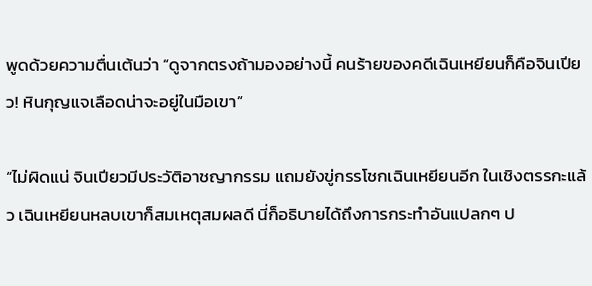พูดด้วยความตื่นเต้นว่า “ดูจากตรงถ้ามองอย่างนี้ คนร้ายของคดีเฉินเหยียนก็คือจินเปียว! หินกุญแจเลือดน่าจะอยู่ในมือเขา”

“ไม่ผิดแน่ จินเปียวมีประวัติอาชญากรรม แถมยังขู่กรรโชกเฉินเหยียนอีก ในเชิงตรรกะแล้ว เฉินเหยียนหลบเขาก็สมเหตุสมผลดี นี่ก็อธิบายได้ถึงการกระทำอันแปลกๆ ป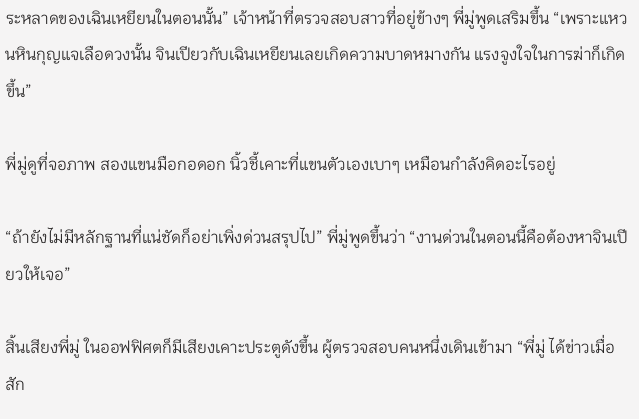ระหลาดของเฉินเหยียนในตอนนั้น” เจ้าหน้าที่ตรวจสอบสาวที่อยู่ข้างๆ พี่มู่พูดเสริมขึ้น “เพราะแหวนหินกุญแจเลือดวงนั้น จินเปียวกับเฉินเหยียนเลยเกิดความบาดหมางกัน แรงจูงใจในการฆ่าก็เกิดขึ้น”

พี่มู่ดูที่จอภาพ สองแขนมือกอดอก นิ้วชี้เคาะที่แขนตัวเองเบาๆ เหมือนกำลังคิดอะไรอยู่

“ถ้ายังไม่มีหลักฐานที่แน่ชัดก็อย่าเพิ่งด่วนสรุปไป” พี่มู่พูดขึ้นว่า “งานด่วนในตอนนี้คือต้องหาจินเปียวให้เจอ”

สิ้นเสียงพี่มู่ ในออฟฟิศตก็มีเสียงเคาะประตูดังขึ้น ผู้ตรวจสอบคนหนึ่งเดินเข้ามา “พี่มู่ ได้ข่าวเมื่อสัก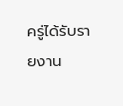ครู่ได้รับรายงาน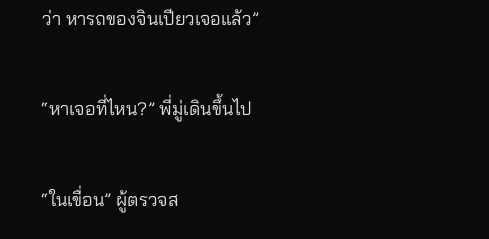ว่า หารถของจินเปียวเจอแล้ว”

“หาเจอที่ไหน?” พี่มู่เดินขึ้นไป

“ในเขื่อน” ผู้ตรวจส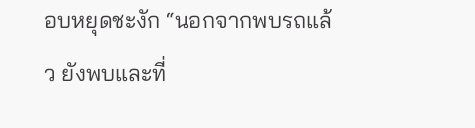อบหยุดชะงัก “นอกจากพบรถแล้ว ยังพบและที่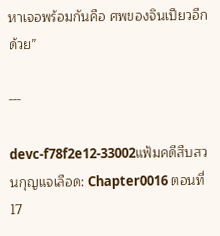หาเจอพร้อมกันคือ ศพของจินเปียวอีกด้วย”

---

devc-f78f2e12-33002แฟ้มคดีสืบสวนกุญแจเลือด: Chapter0016 ตอนที่ 17